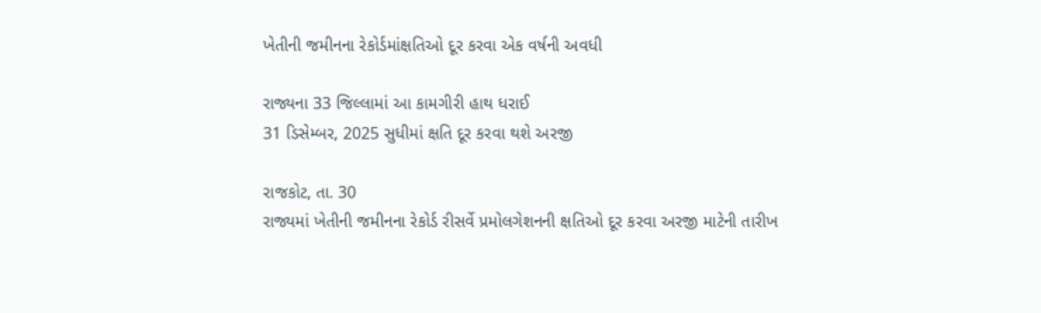ખેતીની જમીનના રેકોર્ડમાંક્ષતિઓ દૂર કરવા એક વર્ષની અવધી

રાજ્યના 33 જિલ્લામાં આ કામગીરી હાથ ધરાઈ
31 ડિસેમ્બર, 2025 સુધીમાં ક્ષતિ દૂર કરવા થશે અરજી

રાજકોટ, તા. 30
રાજ્યમાં ખેતીની જમીનના રેકોર્ડ રીસર્વે પ્રમોલગેશનની ક્ષતિઓ દૂર કરવા અરજી માટેની તારીખ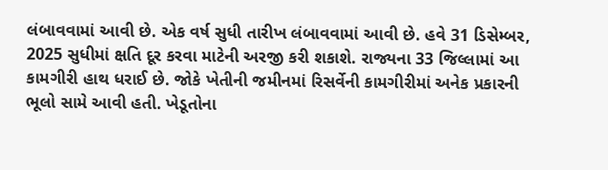લંબાવવામાં આવી છે. એક વર્ષ સુધી તારીખ લંબાવવામાં આવી છે. હવે 31 ડિસેમ્બર, 2025 સુધીમાં ક્ષતિ દૂર કરવા માટેની અરજી કરી શકાશે. રાજ્યના 33 જિલ્લામાં આ કામગીરી હાથ ધરાઈ છે. જોકે ખેતીની જમીનમાં રિસર્વેની કામગીરીમાં અનેક પ્રકારની ભૂલો સામે આવી હતી. ખેડૂતોના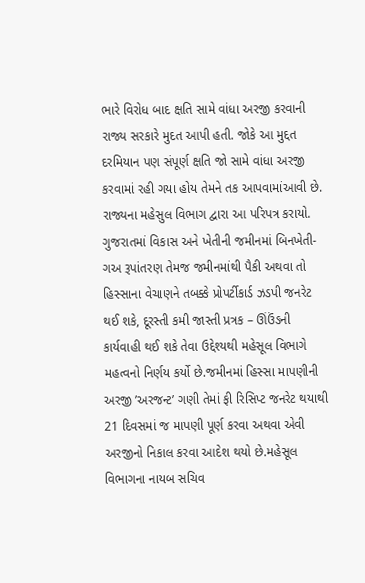ભારે વિરોધ બાદ ક્ષતિ સામે વાંધા અરજી કરવાની રાજ્ય સરકારે મુદત આપી હતી. જોકે આ મુદ્દત દરમિયાન પણ સંપૂર્ણ ક્ષતિ જો સામે વાંધા અરજી કરવામાં રહી ગયા હોય તેમને તક આપવામાંઆવી છે. રાજ્યના મહેસુલ વિભાગ દ્વારા આ પરિપત્ર કરાયો.
ગુજરાતમાં વિકાસ અને ખેતીની જમીનમાં બિનખેતી- ગઅ રૂપાંતરણ તેમજ જમીનમાંથી પૈકી અથવા તો હિસ્સાના વેચાણને તબક્કે પ્રોપર્ટીકાર્ડ ઝડપી જનરેટ થઈ શકે, દૂરસ્તી કમી જાસ્તી પ્રત્રક – ઊંઉંઙની કાર્યવાહી થઈ શકે તેવા ઉદ્દેશ્યથી મહેસૂલ વિભાગે મહત્વનો નિર્ણય કર્યો છે.જમીનમાં હિસ્સા માપણીની અરજી ’અરજન્ટ’ ગણી તેમાં ફી રિસિપ્ટ જનરેટ થયાથી 21 દિવસમાં જ માપણી પૂર્ણ કરવા અથવા એવી અરજીનો નિકાલ કરવા આદેશ થયો છે.મહેસૂલ વિભાગના નાયબ સચિવ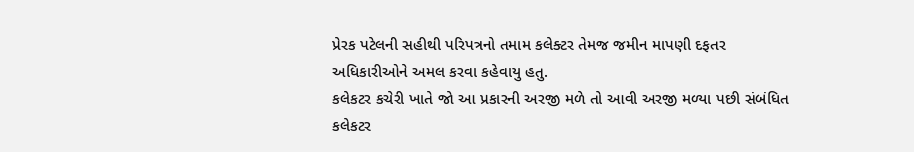પ્રેરક પટેલની સહીથી પરિપત્રનો તમામ કલેક્ટર તેમજ જમીન માપણી દફતર અધિકારીઓને અમલ કરવા કહેવાયુ હતુ.
કલેકટર કચેરી ખાતે જો આ પ્રકારની અરજી મળે તો આવી અરજી મળ્યા પછી સંબંધિત કલેકટર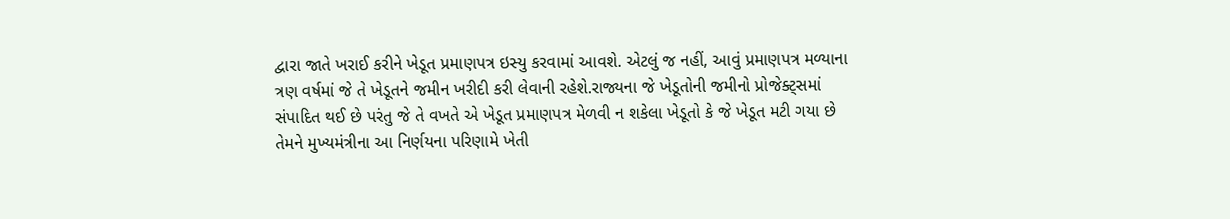દ્વારા જાતે ખરાઈ કરીને ખેડૂત પ્રમાણપત્ર ઇસ્યુ કરવામાં આવશે. એટલું જ નહીં, આવું પ્રમાણપત્ર મળ્યાના ત્રણ વર્ષમાં જે તે ખેડૂતને જમીન ખરીદી કરી લેવાની રહેશે.રાજ્યના જે ખેડૂતોની જમીનો પ્રોજેક્ટ્સમાં સંપાદિત થઈ છે પરંતુ જે તે વખતે એ ખેડૂત પ્રમાણપત્ર મેળવી ન શકેલા ખેડૂતો કે જે ખેડૂત મટી ગયા છે તેમને મુખ્યમંત્રીના આ નિર્ણયના પરિણામે ખેતી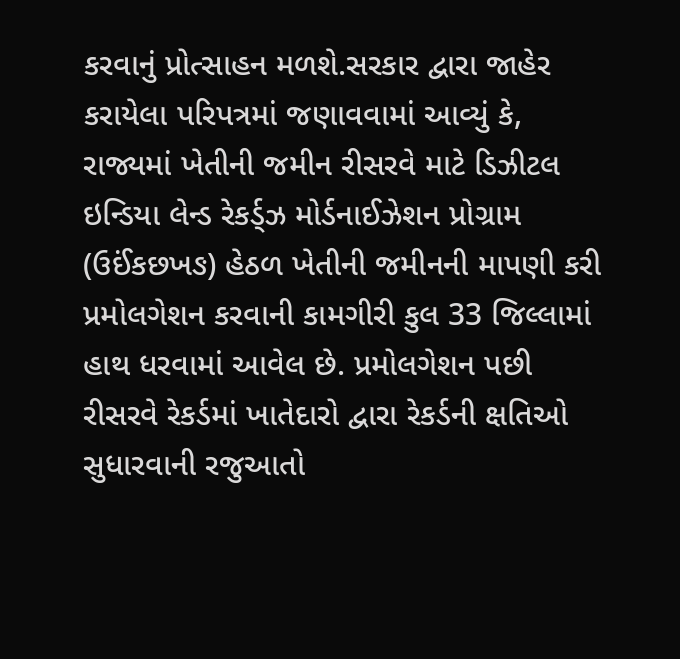કરવાનું પ્રોત્સાહન મળશે.સરકાર દ્વારા જાહેર કરાયેલા પરિપત્રમાં જણાવવામાં આવ્યું કે, રાજ્યમાં ખેતીની જમીન રીસરવે માટે ડિઝીટલ ઇન્ડિયા લેન્ડ રેકર્ડ્ઝ મોર્ડનાઈઝેશન પ્રોગ્રામ (ઉઈંકછખઙ) હેઠળ ખેતીની જમીનની માપણી કરી પ્રમોલગેશન કરવાની કામગીરી કુલ 33 જિલ્લામાં હાથ ધરવામાં આવેલ છે. પ્રમોલગેશન પછી રીસરવે રેકર્ડમાં ખાતેદારો દ્વારા રેકર્ડની ક્ષતિઓ સુધારવાની રજુઆતો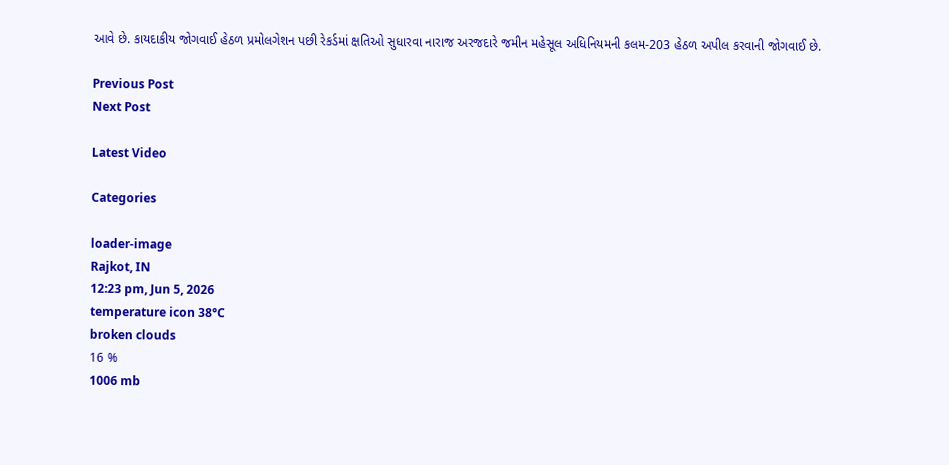આવે છે. કાયદાકીય જોગવાઈ હેઠળ પ્રમોલગેશન પછી રેકર્ડમાં ક્ષતિઓ સુધારવા નારાજ અરજદારે જમીન મહેસૂલ અધિનિયમની કલમ-203 હેઠળ અપીલ કરવાની જોગવાઈ છે.

Previous Post
Next Post

Latest Video

Categories

loader-image
Rajkot, IN
12:23 pm, Jun 5, 2026
temperature icon 38°C
broken clouds
16 %
1006 mb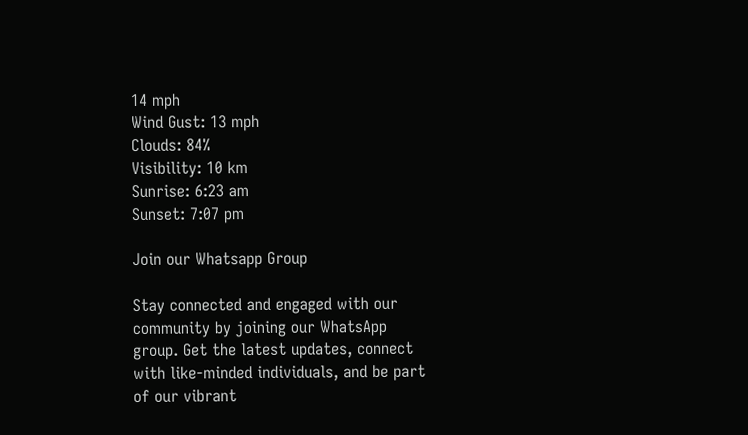14 mph
Wind Gust: 13 mph
Clouds: 84%
Visibility: 10 km
Sunrise: 6:23 am
Sunset: 7:07 pm

Join our Whatsapp Group

Stay connected and engaged with our community by joining our WhatsApp group. Get the latest updates, connect with like-minded individuals, and be part of our vibrant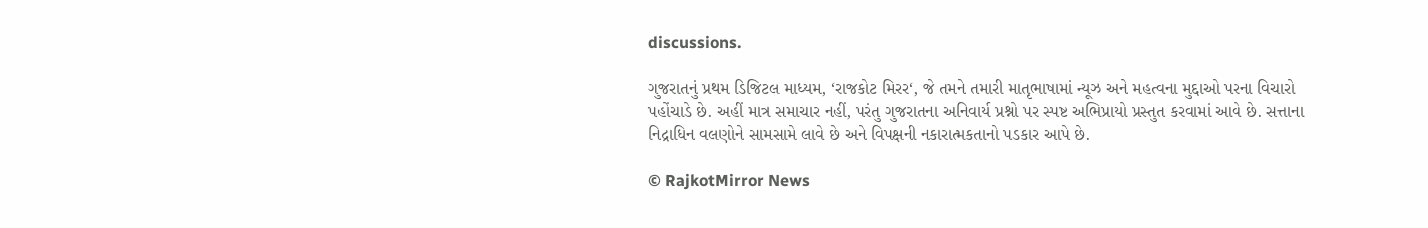discussions.

ગુજરાતનું પ્રથમ ડિજિટલ માધ્યમ, ‘રાજકોટ મિરર‘, જે તમને તમારી માતૃભાષામાં ન્યૂઝ અને મહત્વના મુદ્દાઓ પરના વિચારો પહોંચાડે છે. અહીં માત્ર સમાચાર નહીં, પરંતુ ગુજરાતના અનિવાર્ય પ્રશ્નો પર સ્પષ્ટ અભિપ્રાયો પ્રસ્તુત કરવામાં આવે છે. સત્તાના નિદ્રાધિન વલણોને સામસામે લાવે છે અને વિપક્ષની નકારાત્મકતાનો પડકાર આપે છે.

© RajkotMirror News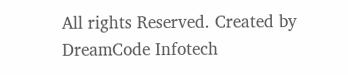All rights Reserved. Created by DreamCode Infotech